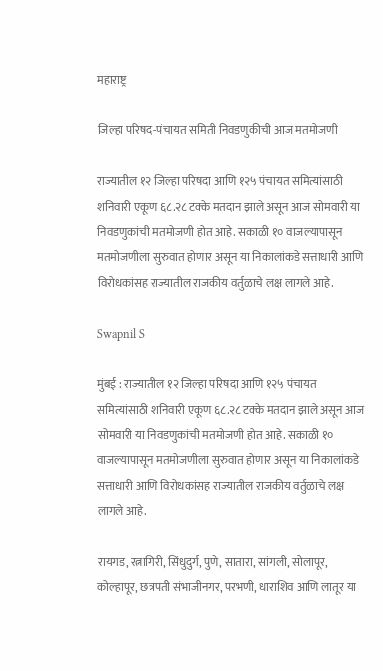महाराष्ट्र

जिल्हा परिषद-पंचायत समिती निवडणुकीची आज मतमोजणी

राज्यातील १२ जिल्हा परिषदा आणि १२५ पंचायत समित्यांसाठी शनिवारी एकूण ६८.२८ टक्के मतदान झाले असून आज सोमवारी या निवडणुकांची मतमोजणी होत आहे. सकाळी १० वाजल्यापासून मतमोजणीला सुरुवात होणार असून या निकालांकडे सत्ताधारी आणि विरोधकांसह राज्यातील राजकीय वर्तुळाचे लक्ष लागले आहे.

Swapnil S

मुंबई : राज्यातील १२ जिल्हा परिषदा आणि १२५ पंचायत समित्यांसाठी शनिवारी एकूण ६८.२८ टक्के मतदान झाले असून आज सोमवारी या निवडणुकांची मतमोजणी होत आहे. सकाळी १० वाजल्यापासून मतमोजणीला सुरुवात होणार असून या निकालांकडे सत्ताधारी आणि विरोधकांसह राज्यातील राजकीय वर्तुळाचे लक्ष लागले आहे.

रायगड, रत्नागिरी, सिंधुदुर्ग, पुणे, सातारा, सांगली, सोलापूर, कोल्हापूर, छत्रपती संभाजीनगर, परभणी, धाराशिव आणि लातूर या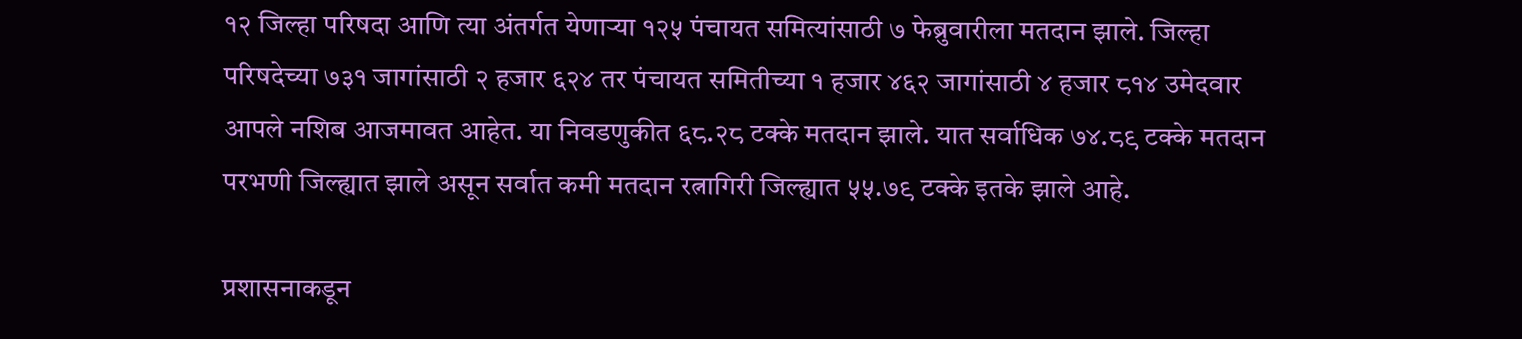१२ जिल्हा परिषदा आणि त्या अंतर्गत येणाऱ्या १२५ पंचायत समित्यांसाठी ७ फेब्रुवारीला मतदान झाले. जिल्हा परिषदेच्या ७३१ जागांसाठी २ हजार ६२४ तर पंचायत समितीच्या १ हजार ४६२ जागांसाठी ४ हजार ८१४ उमेदवार आपले नशिब आजमावत आहेत. या निवडणुकीत ६८.२८ टक्के मतदान झाले. यात सर्वाधिक ७४.८९ टक्के मतदान परभणी जिल्ह्यात झाले असून सर्वात कमी मतदान रत्नागिरी जिल्ह्यात ५५.७९ टक्के इतके झाले आहे.

प्रशासनाकडून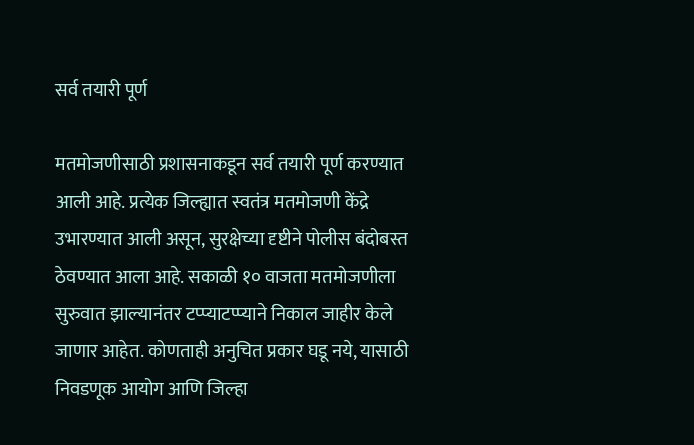सर्व तयारी पूर्ण

मतमोजणीसाठी प्रशासनाकडून सर्व तयारी पूर्ण करण्यात आली आहे. प्रत्येक जिल्ह्यात स्वतंत्र मतमोजणी केंद्रे उभारण्यात आली असून, सुरक्षेच्या दृष्टीने पोलीस बंदोबस्त ठेवण्यात आला आहे. सकाळी १० वाजता मतमोजणीला सुरुवात झाल्यानंतर टप्प्याटप्प्याने निकाल जाहीर केले जाणार आहेत. कोणताही अनुचित प्रकार घडू नये, यासाठी निवडणूक आयोग आणि जिल्हा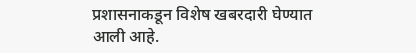प्रशासनाकडून विशेष खबरदारी घेण्यात आली आहे.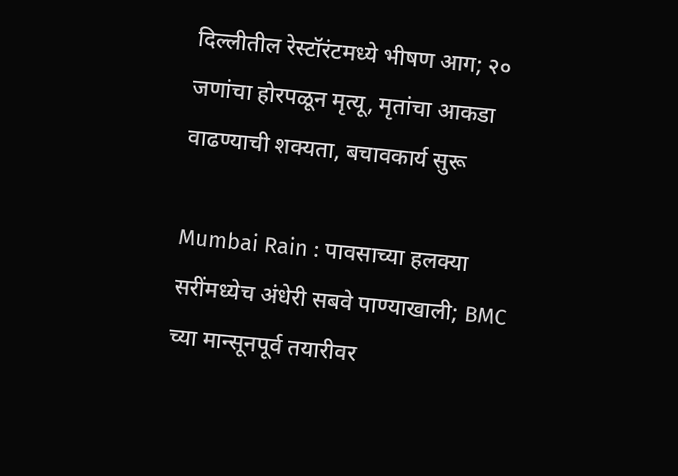दिल्लीतील रेस्टॉरंटमध्ये भीषण आग; २० जणांचा होरपळून मृत्यू, मृतांचा आकडा वाढण्याची शक्यता, बचावकार्य सुरू

Mumbai Rain : पावसाच्या हलक्या सरींमध्येच अंधेरी सबवे पाण्याखाली; BMC च्या मान्सूनपूर्व तयारीवर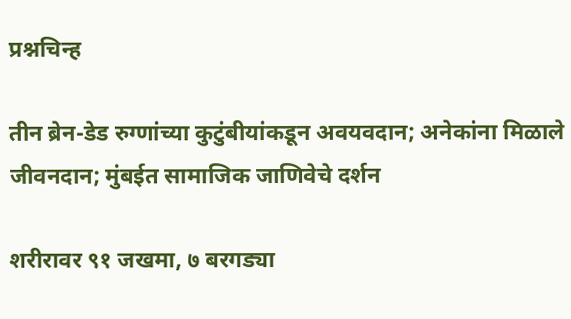प्रश्नचिन्ह

तीन ब्रेन-डेड रुग्णांच्या कुटुंबीयांकडून अवयवदान; अनेकांना मिळाले जीवनदान; मुंबईत सामाजिक जाणिवेचे दर्शन

शरीरावर ९१ जखमा, ७ बरगड्या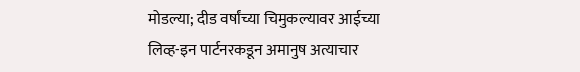मोडल्या; दीड वर्षांच्या चिमुकल्यावर आईच्या लिव्ह-इन पार्टनरकडून अमानुष अत्याचार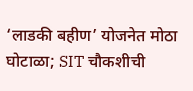‘लाडकी बहीण’ योजनेत मोठा घोटाळा; SIT चौकशीची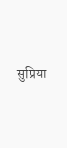सुप्रिया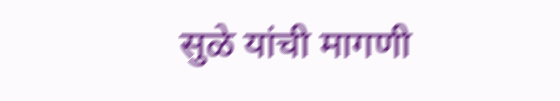सुळे यांची मागणी